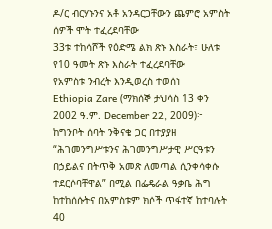ዶ/ር ብርሃኑንና አቶ አንዳርጋቸውን ጨምሮ አምስት ሰዎች ሞት ተፈረደባቸው
33ቱ ተከሳሾች የዕድሜ ልክ ጽኑ እስራት፣ ሁለቱ የ10 ዓመት ጽኑ እስራት ተፈረደባቸው
የአምስቱ ንብረት እንዲወረስ ተወሰነ
Ethiopia Zare (ማክሰኞ ታህሳስ 13 ቀን 2002 ዓ.ም. December 22, 2009)፦ ከግንቦት ሰባት ንቅናቄ ጋር በተያያዘ “ሕገመንግሥቱንና ሕገመንግሥታዊ ሥርዓቱን በኃይልና በትጥቅ አመጽ ለመጣል ሲንቀሳቀሱ ተደርሶባቸዋል” በሚል በፌዴራል ዓቃቤ ሕግ ከተከሰሱትና በአምስቱም ክሶች ጥፋተኛ ከተባሉት 40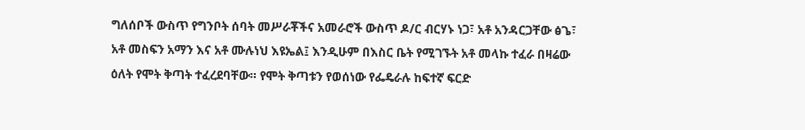ግለሰቦች ውስጥ የግንቦት ሰባት መሥራቾችና አመራሮች ውስጥ ዶ/ር ብርሃኑ ነጋ፣ አቶ አንዳርጋቸው ፅጌ፣ አቶ መስፍን አማን እና አቶ ሙሉነህ እዩኤል፤ እንዲሁም በእስር ቤት የሚገኙት አቶ መላኩ ተፈራ በዛሬው ዕለት የሞት ቅጣት ተፈረደባቸው። የሞት ቅጣቱን የወሰነው የፌዴራሉ ከፍተኛ ፍርድ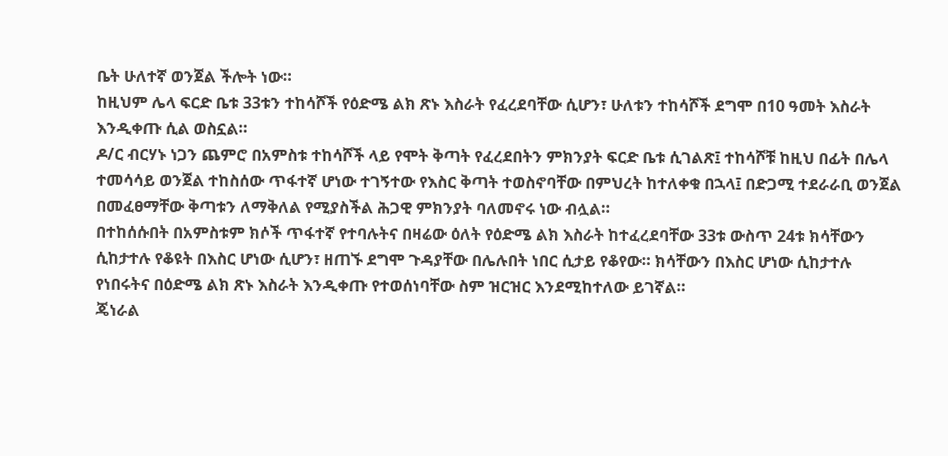ቤት ሁለተኛ ወንጀል ችሎት ነው።
ከዚህም ሌላ ፍርድ ቤቱ 33ቱን ተከሳሾች የዕድሜ ልክ ጽኑ እስራት የፈረደባቸው ሲሆን፣ ሁለቱን ተከሳሾች ደግሞ በ10 ዓመት እስራት እንዲቀጡ ሲል ወስኗል።
ዶ/ር ብርሃኑ ነጋን ጨምሮ በአምስቱ ተከሳሾች ላይ የሞት ቅጣት የፈረደበትን ምክንያት ፍርድ ቤቱ ሲገልጽ፤ ተከሳሾቹ ከዚህ በፊት በሌላ ተመሳሳይ ወንጀል ተከስሰው ጥፋተኛ ሆነው ተገኝተው የእስር ቅጣት ተወስኖባቸው በምህረት ከተለቀቁ በኋላ፤ በድጋሚ ተደራራቢ ወንጀል በመፈፀማቸው ቅጣቱን ለማቅለል የሚያስችል ሕጋዊ ምክንያት ባለመኖሩ ነው ብሏል።
በተከሰሱበት በአምስቱም ክሶች ጥፋተኛ የተባሉትና በዛሬው ዕለት የዕድሜ ልክ እስራት ከተፈረደባቸው 33ቱ ውስጥ 24ቱ ክሳቸውን ሲከታተሉ የቆዩት በእስር ሆነው ሲሆን፣ ዘጠኙ ደግሞ ጉዳያቸው በሌሉበት ነበር ሲታይ የቆየው። ክሳቸውን በእስር ሆነው ሲከታተሉ የነበሩትና በዕድሜ ልክ ጽኑ እስራት እንዲቀጡ የተወሰነባቸው ስም ዝርዝር እንደሚከተለው ይገኛል።
ጄነራል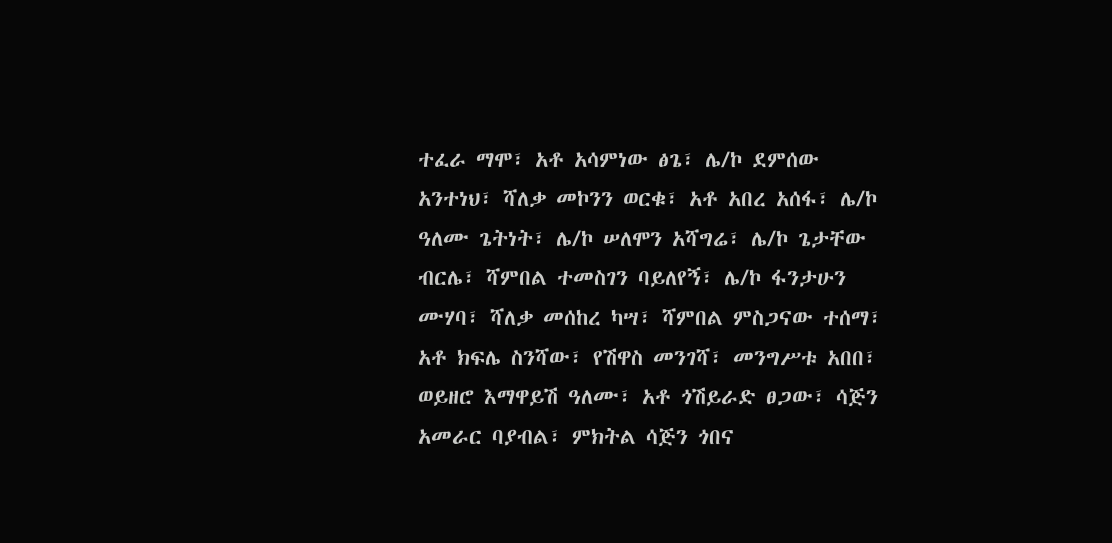ተፈራ ማሞ፣ አቶ አሳምነው ፅጌ፣ ሌ/ኮ ደምሰው አንተነህ፣ ሻለቃ መኮንን ወርቁ፣ አቶ አበረ አሰፋ፣ ሌ/ኮ ዓለሙ ጌትነት፣ ሌ/ኮ ሠለሞን አሻግሬ፣ ሌ/ኮ ጌታቸው ብርሌ፣ ሻምበል ተመስገን ባይለየኝ፣ ሌ/ኮ ፋንታሁን ሙሃባ፣ ሻለቃ መሰከረ ካሣ፣ ሻምበል ምስጋናው ተሰማ፣ አቶ ክፍሌ ስንሻው፣ የሽዋስ መንገሻ፣ መንግሥቱ አበበ፣ ወይዘሮ እማዋይሽ ዓለሙ፣ አቶ ጎሽይራድ ፀጋው፣ ሳጅን አመራር ባያብል፣ ምክትል ሳጅን ጎበና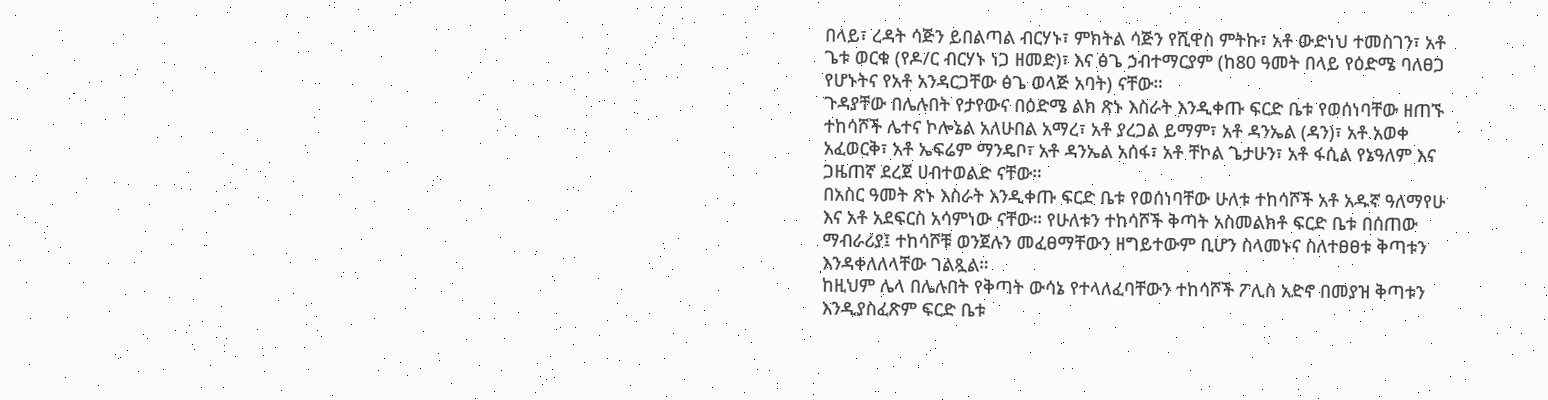በላይ፣ ረዳት ሳጅን ይበልጣል ብርሃኑ፣ ምክትል ሳጅን የሺዋስ ምትኩ፣ አቶ ውድነህ ተመስገን፣ አቶ ጌቱ ወርቁ (የዶ/ር ብርሃኑ ነጋ ዘመድ)፣ እና ፅጌ ኃብተማርያም (ከ80 ዓመት በላይ የዕድሜ ባለፀጋ የሆኑትና የአቶ አንዳርጋቸው ፅጌ ወላጅ አባት) ናቸው።
ጉዳያቸው በሌሉበት የታየውና በዕድሜ ልክ ጽኑ እስራት እንዲቀጡ ፍርድ ቤቱ የወሰነባቸው ዘጠኙ ተከሳሾች ሌተና ኮሎኔል አለሁበል አማረ፣ አቶ ያረጋል ይማም፣ አቶ ዳንኤል (ዳን)፣ አቶ አወቀ አፈወርቅ፣ አቶ ኤፍሬም ማንዴቦ፣ አቶ ዳንኤል አሰፋ፣ አቶ ቸኮል ጌታሁን፣ አቶ ፋሲል የኔዓለም እና ጋዜጠኛ ደረጀ ሀብተወልድ ናቸው።
በአስር ዓመት ጽኑ እስራት እንዲቀጡ ፍርድ ቤቱ የወሰነባቸው ሁለቱ ተከሳሾች አቶ አዱኛ ዓለማየሁ እና አቶ አደፍርስ አሳምነው ናቸው። የሁለቱን ተከሳሾች ቅጣት አስመልክቶ ፍርድ ቤቱ በሰጠው ማብራሪያ፤ ተከሳሾቹ ወንጀሉን መፈፀማቸውን ዘግይተውም ቢሆን ስላመኑና ስለተፀፀቱ ቅጣቱን እንዳቀለለላቸው ገልጿል።
ከዚህም ሌላ በሌሉበት የቅጣት ውሳኔ የተላለፈባቸውን ተከሳሾች ፖሊስ አድኖ በመያዝ ቅጣቱን እንዲያስፈጽም ፍርድ ቤቱ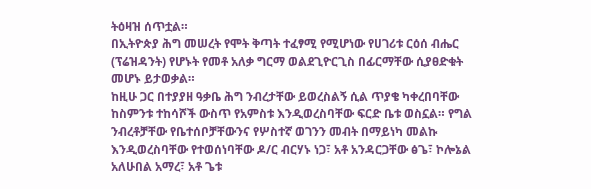ትዕዛዝ ሰጥቷል።
በኢትዮጵያ ሕግ መሠረት የሞት ቅጣት ተፈፃሚ የሚሆነው የሀገሪቱ ርዕሰ ብሔር (ፕሬዝዳንት) የሆኑት የመቶ አለቃ ግርማ ወልደጊዮርጊስ በፊርማቸው ሲያፀድቁት መሆኑ ይታወቃል።
ከዚሁ ጋር በተያያዘ ዓቃቤ ሕግ ንብረታቸው ይወረስልኝ ሲል ጥያቄ ካቀረበባቸው ከስምንቱ ተከሳሾች ውስጥ የአምስቱ እንዲወረስባቸው ፍርድ ቤቱ ወስኗል። የግል ንብረቶቻቸው የቤተሰቦቻቸውንና የሦስተኛ ወገንን መብት በማይነካ መልኩ እንዲወረስባቸው የተወሰነባቸው ዶ/ር ብርሃኑ ነጋ፣ አቶ አንዳርጋቸው ፅጌ፣ ኮሎኔል አለሁበል አማረ፣ አቶ ጌቱ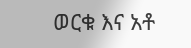ወርቁ እና አቶ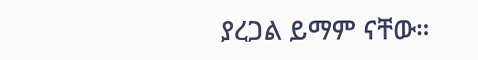ያረጋል ይማም ናቸው።